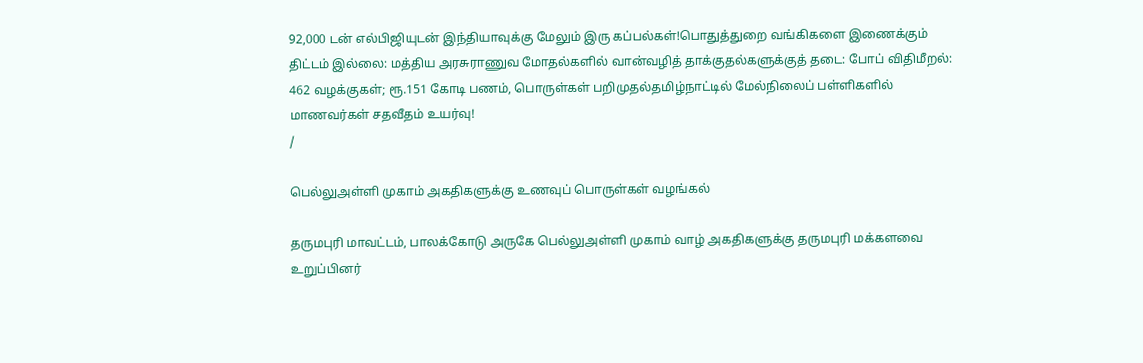92,000 டன் எல்பிஜியுடன் இந்தியாவுக்கு மேலும் இரு கப்பல்கள்!பொதுத்துறை வங்கிகளை இணைக்கும் திட்டம் இல்லை: மத்திய அரசுராணுவ மோதல்களில் வான்வழித் தாக்குதல்களுக்குத் தடை: போப் விதிமீறல்: 462 வழக்குகள்; ரூ.151 கோடி பணம், பொருள்கள் பறிமுதல்தமிழ்நாட்டில் மேல்நிலைப் பள்ளிகளில் மாணவர்கள் சதவீதம் உயர்வு!
/

பெல்லுஅள்ளி முகாம் அகதிகளுக்கு உணவுப் பொருள்கள் வழங்கல்

தருமபுரி மாவட்டம், பாலக்கோடு அருகே பெல்லுஅள்ளி முகாம் வாழ் அகதிகளுக்கு தருமபுரி மக்களவை உறுப்பினர்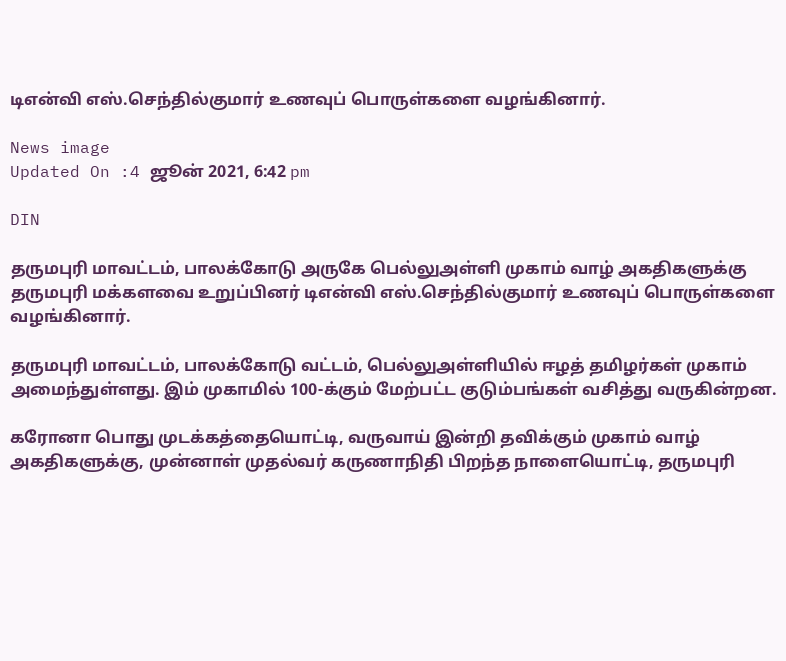டிஎன்வி எஸ்.செந்தில்குமார் உணவுப் பொருள்களை வழங்கினார்.

News image
Updated On :4 ஜூன் 2021, 6:42 pm

DIN

தருமபுரி மாவட்டம், பாலக்கோடு அருகே பெல்லுஅள்ளி முகாம் வாழ் அகதிகளுக்கு தருமபுரி மக்களவை உறுப்பினர் டிஎன்வி எஸ்.செந்தில்குமார் உணவுப் பொருள்களை வழங்கினார்.

தருமபுரி மாவட்டம், பாலக்கோடு வட்டம், பெல்லுஅள்ளியில் ஈழத் தமிழர்கள் முகாம் அமைந்துள்ளது. இம் முகாமில் 100-க்கும் மேற்பட்ட குடும்பங்கள் வசித்து வருகின்றன.

கரோனா பொது முடக்கத்தையொட்டி, வருவாய் இன்றி தவிக்கும் முகாம் வாழ் அகதிகளுக்கு, முன்னாள் முதல்வர் கருணாநிதி பிறந்த நாளையொட்டி, தருமபுரி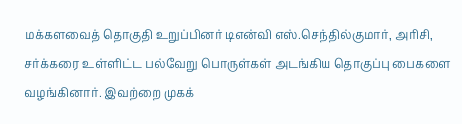மக்களவைத் தொகுதி உறுப்பினர் டிஎன்வி எஸ்.செந்தில்குமார், அரிசி, சர்க்கரை உள்ளிட்ட பல்வேறு பொருள்கள் அடங்கிய தொகுப்பு பைகளை வழங்கினார். இவற்றை முகக்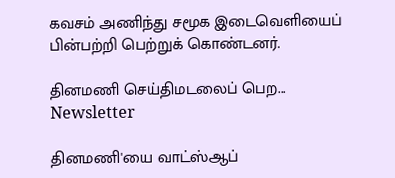கவசம் அணிந்து சமூக இடைவெளியைப் பின்பற்றி பெற்றுக் கொண்டனர்.

தினமணி செய்திமடலைப் பெற... Newsletter

தினமணி'யை வாட்ஸ்ஆப்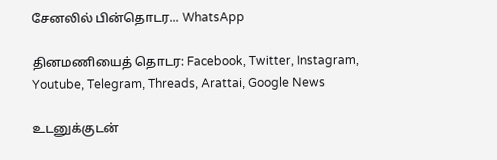சேனலில் பின்தொடர... WhatsApp

தினமணியைத் தொடர: Facebook, Twitter, Instagram, Youtube, Telegram, Threads, Arattai, Google News

உடனுக்குடன்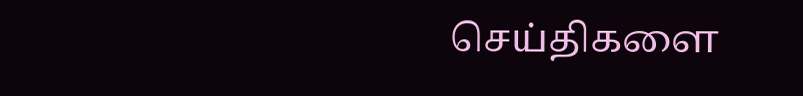செய்திகளை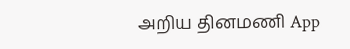அறிய தினமணி App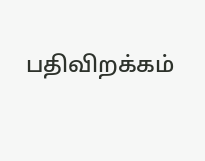பதிவிறக்கம்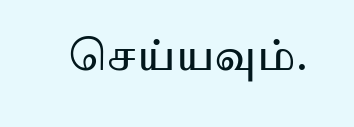செய்யவும்.